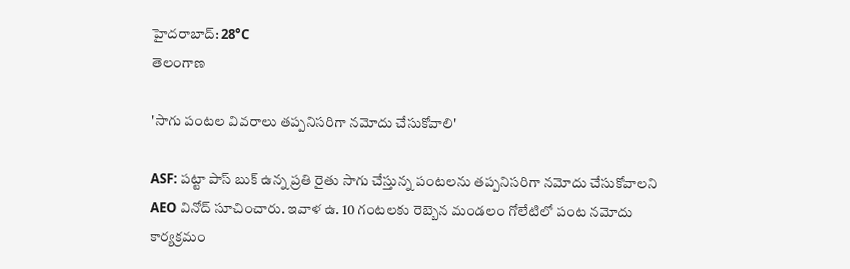హైదరాబాద్: 28°C
తెలంగాణ

'సాగు పంటల వివరాలు తప్పనిసరిగా నమోదు చేసుకోవాలి'

ASF: పట్టా పాస్ బుక్ ఉన్న ప్రతి రైతు సాగు చేస్తున్న పంటలను తప్పనిసరిగా నమోదు చేసుకోవాలని AEO వినోద్ సూచించారు. ఇవాళ ఉ. 10 గంటలకు రెబ్బెన మండలం గోలేటిలో పంట నమోదు కార్యక్రమం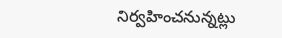నిర్వహించనున్నట్లు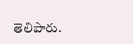తెలిపారు.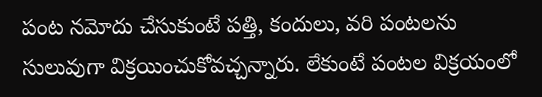పంట నమోదు చేసుకుంటే పత్తి, కందులు, వరి పంటలను సులువుగా విక్రయించుకోవచ్చన్నారు. లేకుంటే పంటల విక్రయంలో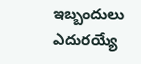ఇబ్బందులు ఎదురయ్యే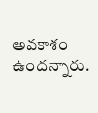అవకాశం ఉందన్నారు.